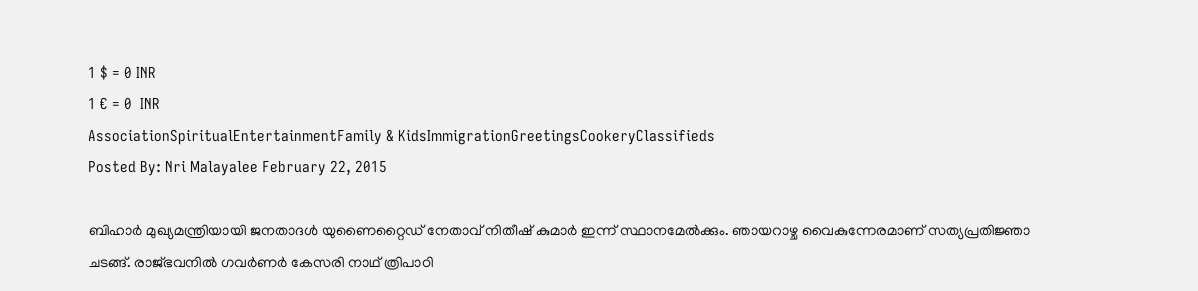1 $ = 0 INR
1 € = 0  INR
AssociationSpiritualEntertainmentFamily & KidsImmigrationGreetingsCookeryClassifieds
Posted By: Nri Malayalee February 22, 2015

ബിഹാര്‍ മുഖ്യമന്ത്രിയായി ജനതാദള്‍ യുണൈറ്റൈഡ് നേതാവ് നിതീഷ് കുമാര്‍ ഇന്ന് സ്ഥാനമേല്‍ക്കും. ഞായറാഴ്ച വൈകുന്നേരമാണ് സത്യപ്രതിജ്ഞാ ചടങ്ങ്. രാജ്ഭവനില്‍ ഗവര്‍ണര്‍ കേസരി നാഥ് ത്രിപാഠി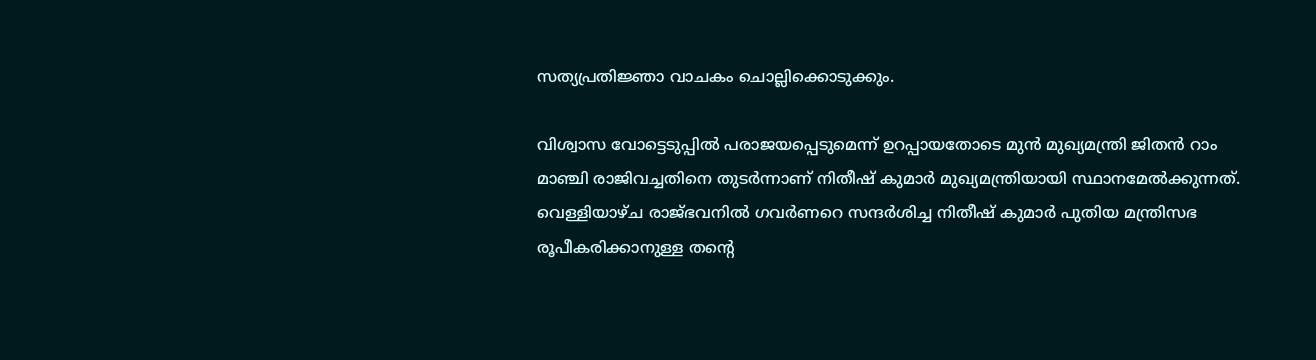സത്യപ്രതിജ്ഞാ വാചകം ചൊല്ലിക്കൊടുക്കും.

വിശ്വാസ വോട്ടെടുപ്പില്‍ പരാജയപ്പെടുമെന്ന് ഉറപ്പായതോടെ മുന്‍ മുഖ്യമന്ത്രി ജിതന്‍ റാം മാഞ്ചി രാജിവച്ചതിനെ തുടര്‍ന്നാണ് നിതീഷ് കുമാര്‍ മുഖ്യമന്ത്രിയായി സ്ഥാനമേല്‍ക്കുന്നത്. വെള്ളിയാഴ്ച രാജ്ഭവനില്‍ ഗവര്‍ണറെ സന്ദര്‍ശിച്ച നിതീഷ് കുമാര്‍ പുതിയ മന്ത്രിസഭ രൂപീകരിക്കാനുള്ള തന്റെ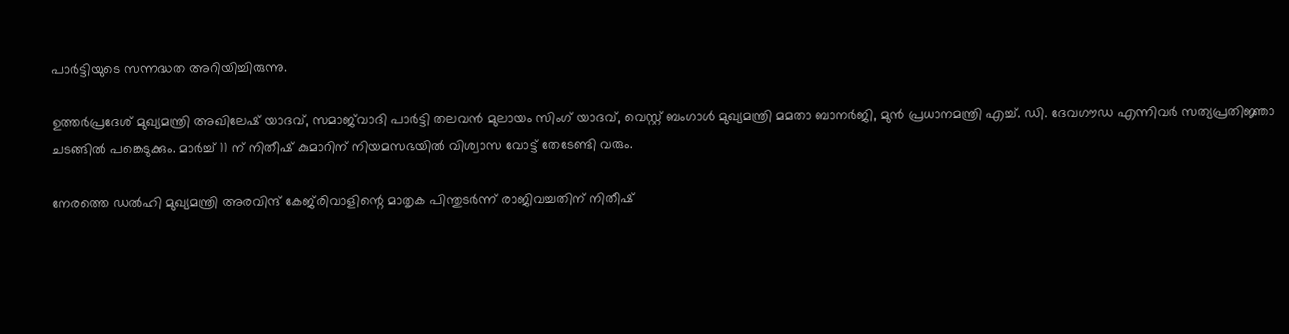പാര്‍ട്ടിയുടെ സന്നദ്ധത അറിയിച്ചിരുന്നു.

ഉത്തര്‍പ്രദേശ് മുഖ്യമന്ത്രി അഖിലേഷ് യാദവ്, സമാജ്‌വാദി പാര്‍ട്ടി തലവന്‍ മുലായം സിംഗ് യാദവ്, വെസ്റ്റ് ബംഗാള്‍ മുഖ്യമന്ത്രി മമതാ ബാനര്‍ജി, മുന്‍ പ്രധാനമന്ത്രി എച്ച്. ഡി. ദേവഗൗഡ എന്നിവര്‍ സത്യപ്രതിജ്ഞാ ചടങ്ങില്‍ പങ്കെടുക്കും. മാര്‍ച്ച് 11 ന് നിതീഷ് കുമാറിന് നിയമസഭയില്‍ വിശ്വാസ വോട്ട് തേടേണ്ടി വരും.

നേരത്തെ ഡല്‍ഹി മുഖ്യമന്ത്രി അരവിന്ദ് കേജ്‌രിവാളിന്റെ മാതൃക പിന്തുടര്‍ന്ന് രാജിവച്ചതിന് നിതീഷ്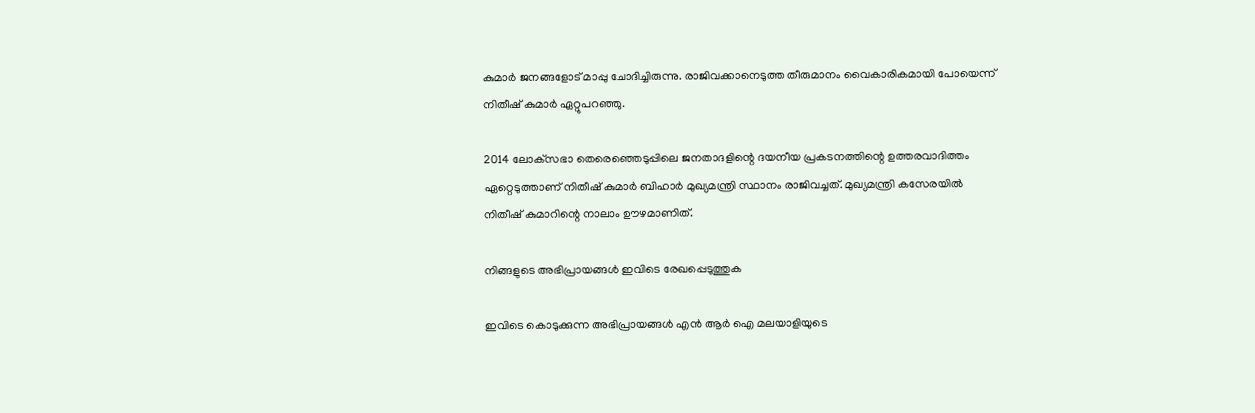കുമാര്‍ ജനങ്ങളോട് മാപ്പു ചോദിച്ചിരുന്നു. രാജിവക്കാനെടുത്ത തീരുമാനം വൈകാരികമായി പോയെന്ന് നിതീഷ് കുമാര്‍ ഏറ്റുപറഞ്ഞു.

2014 ലോക്‌സഭാ തെരെഞ്ഞെടുപ്പിലെ ജനതാദളിന്റെ ദയനീയ പ്രകടനത്തിന്റെ ഉത്തരവാദിത്തം ഏറ്റെടുത്താണ് നിതീഷ് കുമാര്‍ ബിഹാര്‍ മുഖ്യമന്ത്രി സ്ഥാനം രാജിവച്ചത്. മുഖ്യമന്ത്രി കസേരയില്‍ നിതീഷ് കുമാറിന്റെ നാലാം ഊഴമാണിത്.

നിങ്ങളുടെ അഭിപ്രായങ്ങള്‍ ഇവിടെ രേഖപ്പെടുത്തുക

ഇവിടെ കൊടുക്കുന്ന അഭിപ്രായങ്ങള്‍ എന്‍ ആര്‍ ഐ മലയാളിയുടെ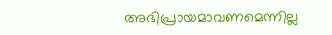അഭിപ്രായമാവണമെന്നില്ല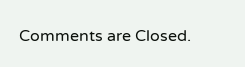Comments are Closed.